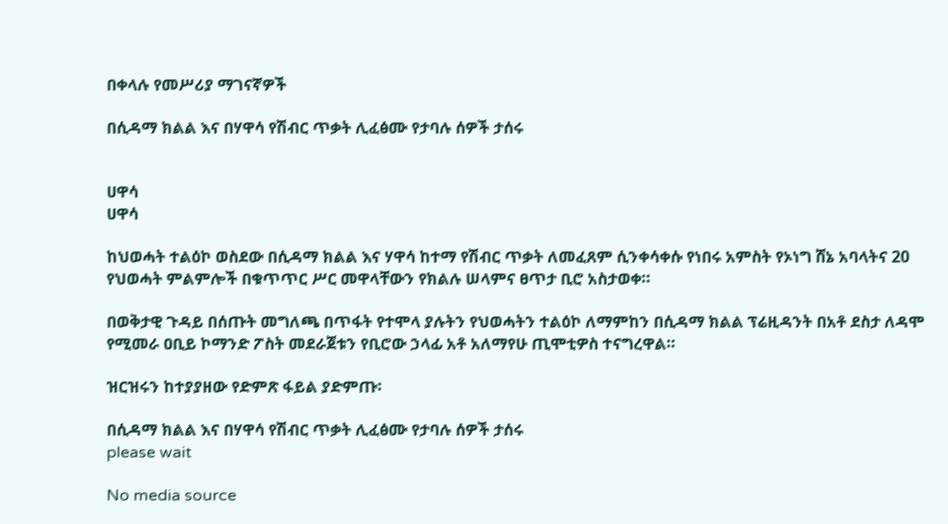በቀላሉ የመሥሪያ ማገናኛዎች

በሲዳማ ክልል እና በሃዋሳ የሽብር ጥቃት ሊፈፅሙ የታባሉ ሰዎች ታሰሩ


ሀዋሳ
ሀዋሳ

ከህወሓት ተልዕኮ ወስደው በሲዳማ ክልል እና ሃዋሳ ከተማ የሽብር ጥቃት ለመፈጸም ሲንቀሳቀሱ የነበሩ አምስት የኦነግ ሸኔ አባላትና 20 የህወሓት ምልምሎች በቁጥጥር ሥር መዋላቸውን የክልሉ ሠላምና ፀጥታ ቢሮ አስታወቀ።

በወቅታዊ ጉዳይ በሰጡት መግለጫ በጥፋት የተሞላ ያሉትን የህወሓትን ተልዕኮ ለማምከን በሲዳማ ክልል ፕሬዚዳንት በአቶ ደስታ ለዳሞ የሚመራ ዐቢይ ኮማንድ ፖስት መደራጀቱን የቢሮው ኃላፊ አቶ አለማየሁ ጢሞቲዎስ ተናግረዋል።

ዝርዝሩን ከተያያዘው የድምጽ ፋይል ያድምጡ፡

በሲዳማ ክልል እና በሃዋሳ የሽብር ጥቃት ሊፈፅሙ የታባሉ ሰዎች ታሰሩ
please wait

No media source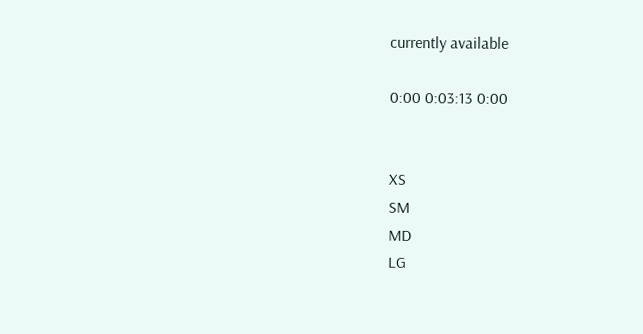currently available

0:00 0:03:13 0:00


XS
SM
MD
LG